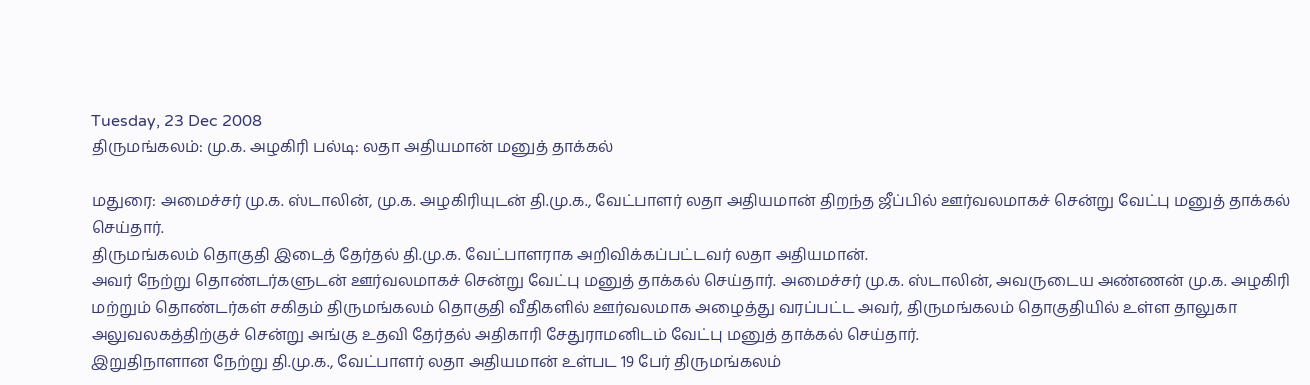Tuesday, 23 Dec 2008
திருமங்கலம்: மு.க. அழகிரி பல்டி: லதா அதியமான் மனுத் தாக்கல்

மதுரை: அமைச்சர் மு.க. ஸ்டாலின், மு.க. அழகிரியுடன் தி.மு.க., வேட்பாளர் லதா அதியமான் திறந்த ஜீப்பில் ஊர்வலமாகச் சென்று வேட்பு மனுத் தாக்கல் செய்தார்.
திருமங்கலம் தொகுதி இடைத் தேர்தல் தி.மு.க. வேட்பாளராக அறிவிக்கப்பட்டவர் லதா அதியமான்.
அவர் நேற்று தொண்டர்களுடன் ஊர்வலமாகச் சென்று வேட்பு மனுத் தாக்கல் செய்தார். அமைச்சர் மு.க. ஸ்டாலின், அவருடைய அண்ணன் மு.க. அழகிரி மற்றும் தொண்டர்கள் சகிதம் திருமங்கலம் தொகுதி வீதிகளில் ஊர்வலமாக அழைத்து வரப்பட்ட அவர், திருமங்கலம் தொகுதியில் உள்ள தாலுகா அலுவலகத்திற்குச் சென்று அங்கு உதவி தேர்தல் அதிகாரி சேதுராமனிடம் வேட்பு மனுத் தாக்கல் செய்தார்.
இறுதிநாளான நேற்று தி.மு.க., வேட்பாளர் லதா அதியமான் உள்பட 19 பேர் திருமங்கலம்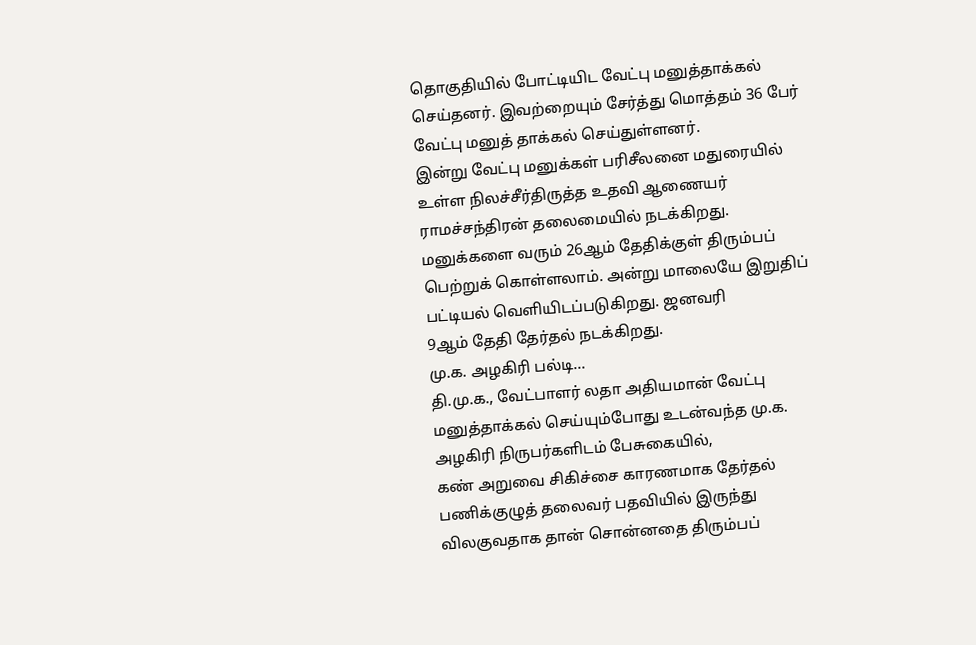தொகுதியில் போட்டியிட வேட்பு மனுத்தாக்கல் செய்தனர். இவற்றையும் சேர்த்து மொத்தம் 36 பேர் வேட்பு மனுத் தாக்கல் செய்துள்ளனர்.
இன்று வேட்பு மனுக்கள் பரிசீலனை மதுரையில் உள்ள நிலச்சீர்திருத்த உதவி ஆணையர் ராமச்சந்திரன் தலைமையில் நடக்கிறது. மனுக்களை வரும் 26ஆம் தேதிக்குள் திரும்பப் பெற்றுக் கொள்ளலாம். அன்று மாலையே இறுதிப் பட்டியல் வெளியிடப்படுகிறது. ஜனவரி
9ஆம் தேதி தேர்தல் நடக்கிறது.
மு.க. அழகிரி பல்டி…
தி.மு.க., வேட்பாளர் லதா அதியமான் வேட்பு மனுத்தாக்கல் செய்யும்போது உடன்வந்த மு.க. அழகிரி நிருபர்களிடம் பேசுகையில்,
கண் அறுவை சிகிச்சை காரணமாக தேர்தல் பணிக்குழுத் தலைவர் பதவியில் இருந்து விலகுவதாக தான் சொன்னதை திரும்பப்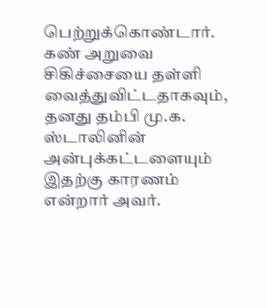பெற்றுக்கொண்டார்.
கண் அறுவை சிகிச்சையை தள்ளி வைத்துவிட்டதாகவும், தனது தம்பி மு.க. ஸ்டாலினின் அன்புக்கட்டளையும் இதற்கு காரணம் என்றார் அவர்.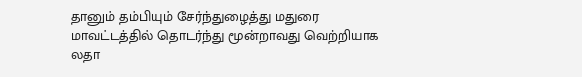தானும் தம்பியும் சேர்ந்துழைத்து மதுரை மாவட்டத்தில் தொடர்ந்து மூன்றாவது வெற்றியாக லதா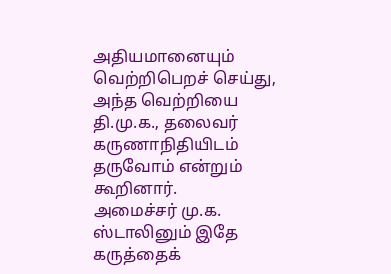அதியமானையும் வெற்றிபெறச் செய்து, அந்த வெற்றியை தி.மு.க., தலைவர் கருணாநிதியிடம் தருவோம் என்றும் கூறினார்.
அமைச்சர் மு.க. ஸ்டாலினும் இதே கருத்தைக்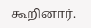கூறினார்.